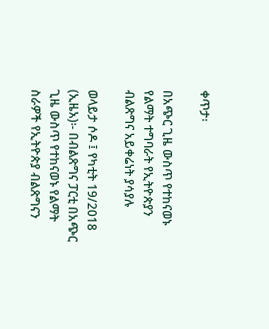ቀጥታ፡

በአጭር ጊዜ ውስጥ የተከናወኑ የልማት ተግባራት የኢትዮጵያን ብልጽግና አይቀሬነት ያሳያሉ

ወላይታ ሶዶ ፤ የካቲት 19/2018 (ኢዜአ)፡- በብልጽግና ፓርቲ በአጭር ጊዜ ውስጥ የተከናወኑ የልማት ስራዎች የኢትዮጵያ ብልጽግናን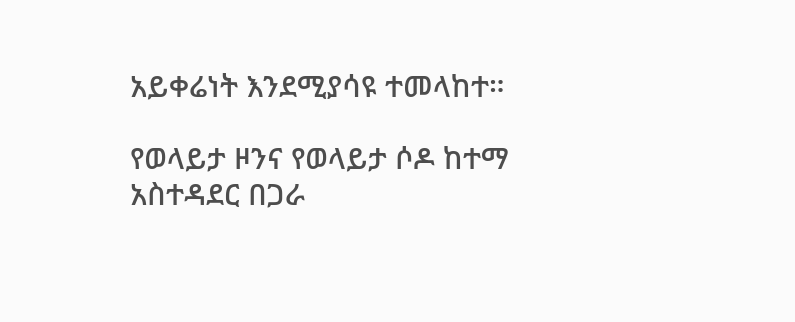አይቀሬነት እንደሚያሳዩ ተመላከተ።

የወላይታ ዞንና የወላይታ ሶዶ ከተማ አስተዳደር በጋራ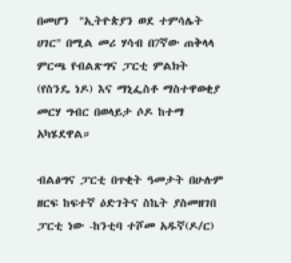በመሆን  "ኢትዮጵያን ወደ ተምሳሌት ሀገር" በሚል መሪ ሃሳብ በ7ኛው ጠቅላላ ምርጫ የብልጽግና ፓርቲ ምልክት (የስንዴ ነዶ) እና ማኒፌስቶ ማስተዋወቂያ መርሃ ግብር በወላይታ ሶዶ ከተማ አካሄደዋል።

ብልፅግና ፓርቲ በጥቂት ዓመታት በሁሉም ዘርፍ ከፍተኛ ዕድገትና ስኬት ያስመዘገበ ፓርቲ ነው -ከንቲባ ተሾመ አዱኛ(ዶ/ር)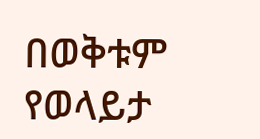በወቅቱም የወላይታ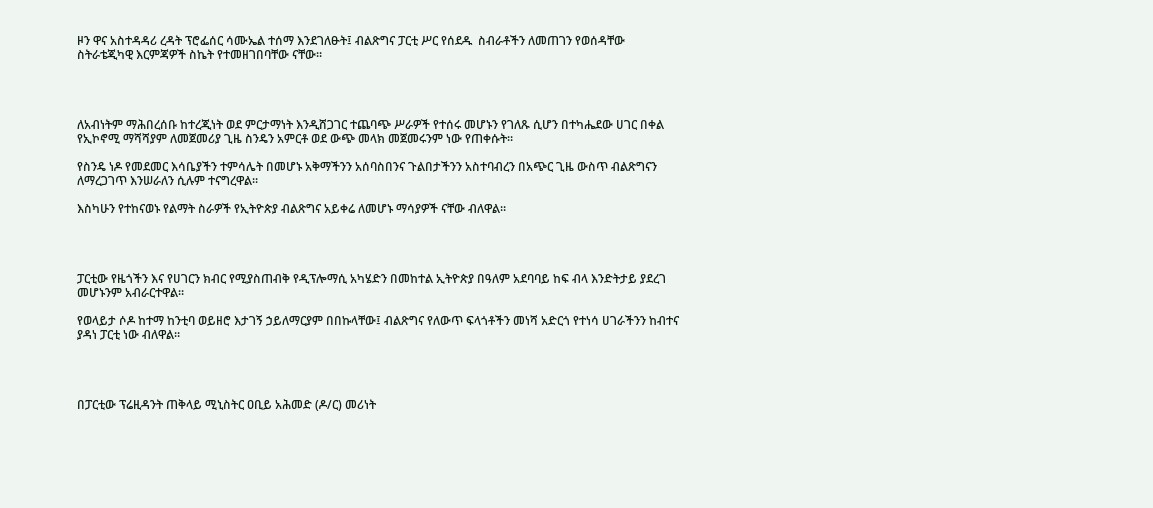ዞን ዋና አስተዳዳሪ ረዳት ፕሮፌሰር ሳሙኤል ተሰማ እንደገለፁት፤ ብልጽግና ፓርቲ ሥር የሰደዱ  ስብራቶችን ለመጠገን የወሰዳቸው ስትራቴጂካዊ እርምጃዎች ስኬት የተመዘገበባቸው ናቸው።




ለአብነትም ማሕበረሰቡ ከተረጂነት ወደ ምርታማነት እንዲሸጋገር ተጨባጭ ሥራዎች የተሰሩ መሆኑን የገለጹ ሲሆን በተካሔደው ሀገር በቀል የኢኮኖሚ ማሻሻያም ለመጀመሪያ ጊዜ ስንዴን አምርቶ ወደ ውጭ መላክ መጀመሩንም ነው የጠቀሱት።

የስንዴ ነዶ የመደመር እሳቤያችን ተምሳሌት በመሆኑ አቅማችንን አሰባስበንና ጉልበታችንን አስተባብረን በአጭር ጊዜ ውስጥ ብልጽግናን ለማረጋገጥ እንሠራለን ሲሉም ተናግረዋል።

እስካሁን የተከናወኑ የልማት ስራዎች የኢትዮጵያ ብልጽግና አይቀሬ ለመሆኑ ማሳያዎች ናቸው ብለዋል።




ፓርቲው የዜጎችን እና የሀገርን ክብር የሚያስጠብቅ የዲፕሎማሲ አካሄድን በመከተል ኢትዮጵያ በዓለም አደባባይ ከፍ ብላ እንድትታይ ያደረገ መሆኑንም አብራርተዋል።

የወላይታ ሶዶ ከተማ ከንቲባ ወይዘሮ እታገኝ ኃይለማርያም በበኩላቸው፤ ብልጽግና የለውጥ ፍላጎቶችን መነሻ አድርጎ የተነሳ ሀገራችንን ከብተና ያዳነ ፓርቲ ነው ብለዋል።




በፓርቲው ፕሬዚዳንት ጠቅላይ ሚኒስትር ዐቢይ አሕመድ (ዶ/ር) መሪነት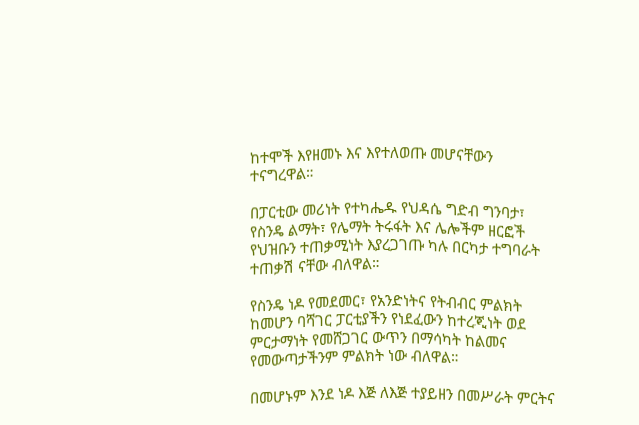ከተሞች እየዘመኑ እና እየተለወጡ መሆናቸውን ተናግረዋል።

በፓርቲው መሪነት የተካሔዱ የህዳሴ ግድብ ግንባታ፣ የስንዴ ልማት፣ የሌማት ትሩፋት እና ሌሎችም ዘርፎች የህዝቡን ተጠቃሚነት እያረጋገጡ ካሉ በርካታ ተግባራት ተጠቃሽ ናቸው ብለዋል።

የስንዴ ነዶ የመደመር፣ የአንድነትና የትብብር ምልክት ከመሆን ባሻገር ፓርቲያችን የነደፈውን ከተረጂነት ወደ ምርታማነት የመሸጋገር ውጥን በማሳካት ከልመና የመውጣታችንም ምልክት ነው ብለዋል።

በመሆኑም እንደ ነዶ እጅ ለእጅ ተያይዘን በመሥራት ምርትና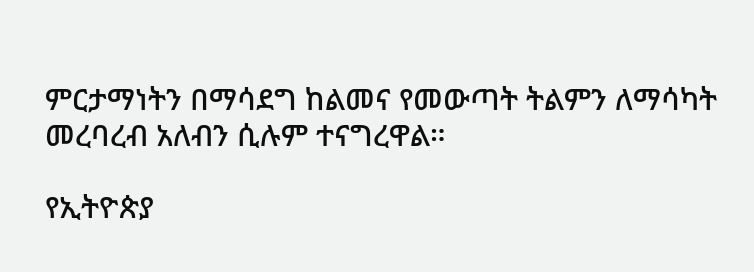ምርታማነትን በማሳደግ ከልመና የመውጣት ትልምን ለማሳካት መረባረብ አለብን ሲሉም ተናግረዋል።

የኢትዮጵያ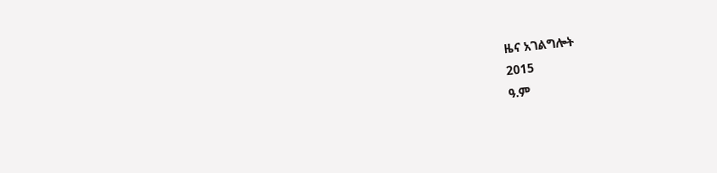ዜና አገልግሎት
2015
ዓ.ም